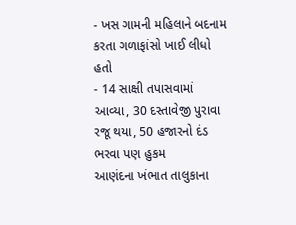- ખસ ગામની મહિલાને બદનામ કરતા ગળાફાંસો ખાઈ લીધો હતો
- 14 સાક્ષી તપાસવામાં આવ્યા, 30 દસ્તાવેજી પુરાવા રજૂ થયા, 50 હજારનો દંડ ભરવા પણ હુકમ
આણંદના ખંભાત તાલુકાના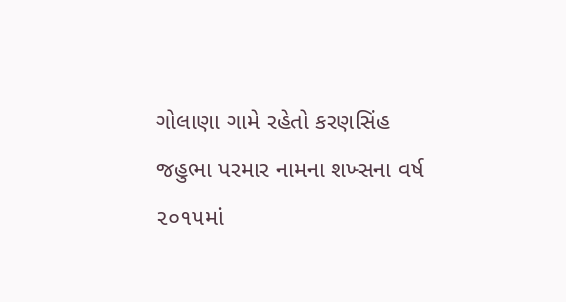ગોલાણા ગામે રહેતો કરણસિંહ જહુભા પરમાર નામના શખ્સના વર્ષ ૨૦૧૫માં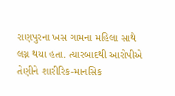રાણપુરના ખસ ગામના મહિલા સાથે લગ્ન થયા હતા. ત્યારબાદથી આરોપીએ તેણીને શારીરિક-માનસિક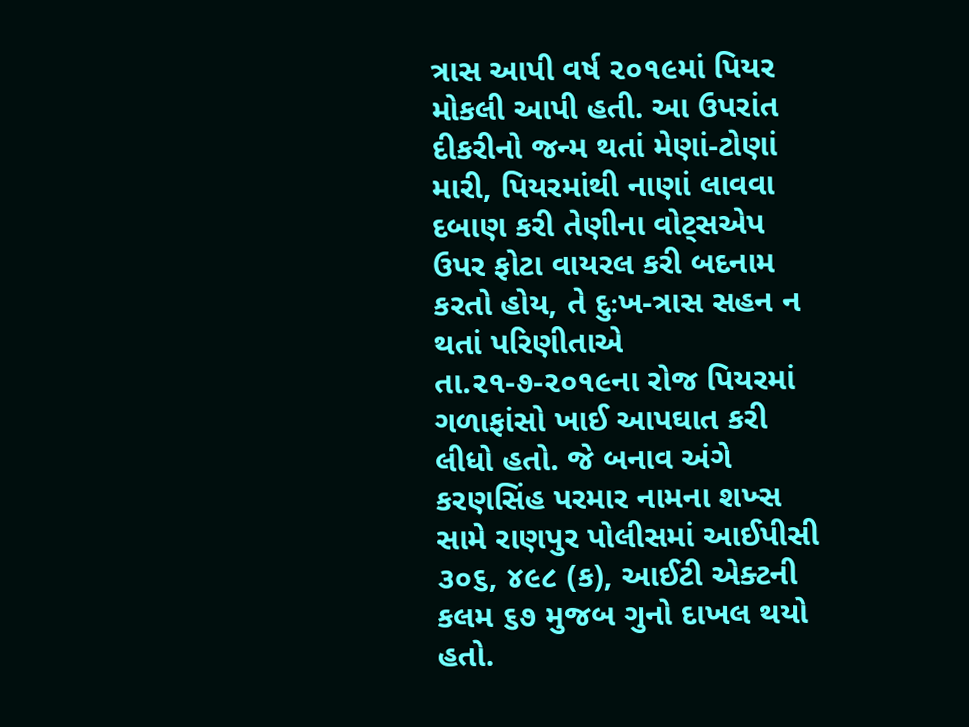ત્રાસ આપી વર્ષ ૨૦૧૯માં પિયર મોકલી આપી હતી. આ ઉપરાંત દીકરીનો જન્મ થતાં મેણાં-ટોણાં મારી, પિયરમાંથી નાણાં લાવવા દબાણ કરી તેણીના વોટ્સએપ ઉપર ફોટા વાયરલ કરી બદનામ કરતો હોય, તે દુઃખ-ત્રાસ સહન ન થતાં પરિણીતાએ તા.૨૧-૭-૨૦૧૯ના રોજ પિયરમાં ગળાફાંસો ખાઈ આપઘાત કરી લીધો હતો. જે બનાવ અંગે કરણસિંહ પરમાર નામના શખ્સ સામે રાણપુર પોલીસમાં આઈપીસી ૩૦૬, ૪૯૮ (ક), આઈટી એક્ટની કલમ ૬૭ મુજબ ગુનો દાખલ થયો હતો.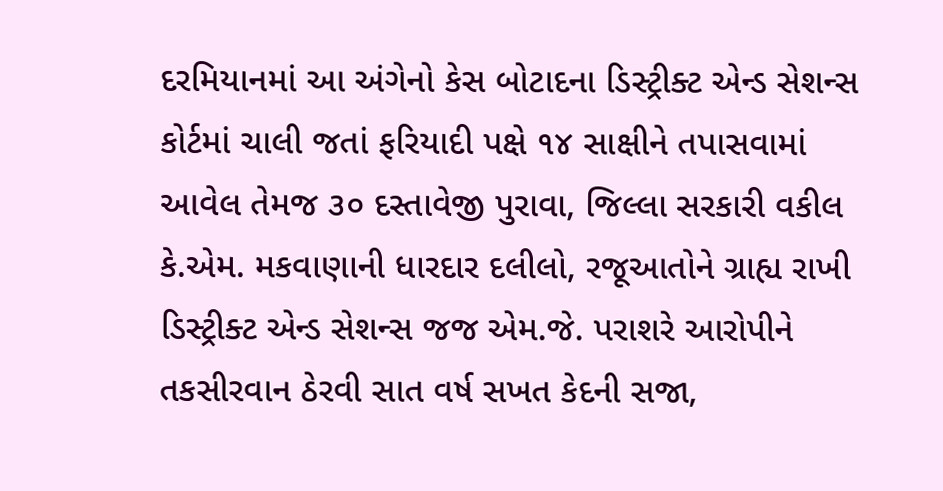દરમિયાનમાં આ અંગેનો કેસ બોટાદના ડિસ્ટ્રીક્ટ એન્ડ સેશન્સ કોર્ટમાં ચાલી જતાં ફરિયાદી પક્ષે ૧૪ સાક્ષીને તપાસવામાં આવેલ તેમજ ૩૦ દસ્તાવેજી પુરાવા, જિલ્લા સરકારી વકીલ કે.એમ. મકવાણાની ધારદાર દલીલો, રજૂઆતોને ગ્રાહ્ય રાખી ડિસ્ટ્રીક્ટ એન્ડ સેશન્સ જજ એમ.જે. પરાશરે આરોપીને તકસીરવાન ઠેરવી સાત વર્ષ સખત કેદની સજા,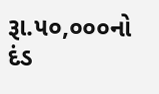રૂા.૫૦,૦૦૦નો દંડ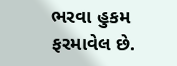ભરવા હુકમ ફરમાવેલ છે.